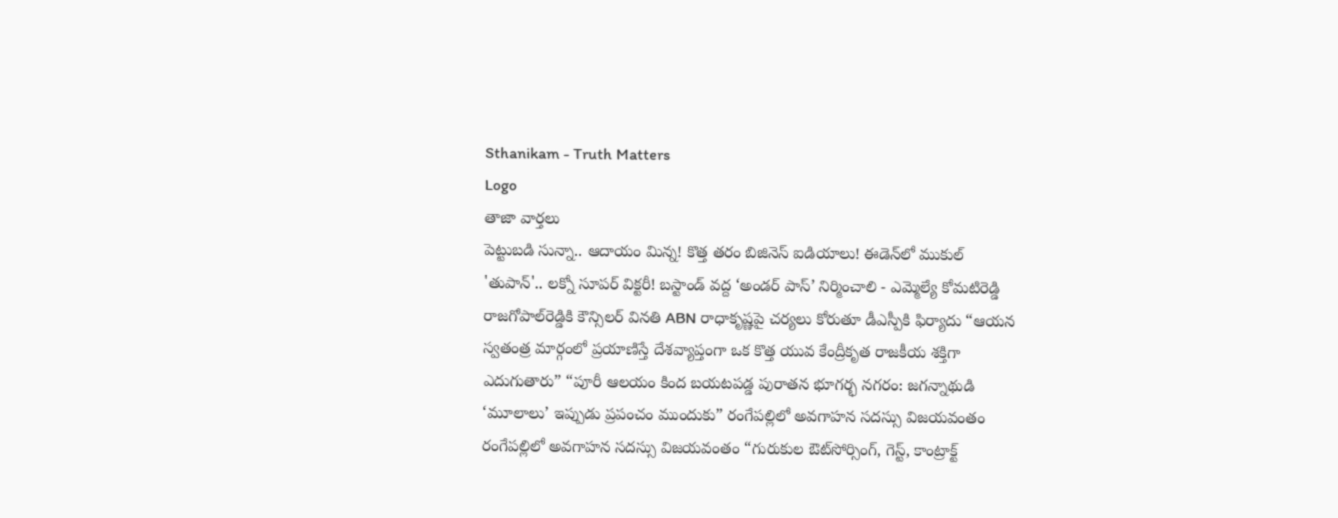Sthanikam - Truth Matters
Logo
తాజా వార్తలు
పెట్టుబడి సున్నా.. ఆదాయం మిన్న! కొత్త తరం బిజినెస్ ఐడియాలు! ఈడెన్‌లో ముకుల్ 'తుపాన్'.. లక్నో సూపర్ విక్టరీ! బస్టాండ్‌ వద్ద ‘అండర్‌ పాస్‌’ నిర్మించాలి - ఎమ్మెల్యే కోమటిరెడ్డి రాజగోపాల్‌రెడ్డికి కౌన్సిలర్‌ వినతి ABN రాధాకృష్ణపై చర్యలు కోరుతూ డీఎస్పీకి ఫిర్యాదు “ఆయన స్వతంత్ర మార్గంలో ప్రయాణిస్తే దేశవ్యాప్తంగా ఒక కొత్త యువ కేంద్రీకృత రాజకీయ శక్తిగా ఎదుగుతారు” “పూరీ ఆలయం కింద బయటపడ్డ పురాతన భూగర్భ నగరం: జగన్నాథుడి ‘మూలాలు’ ఇప్పుడు ప్రపంచం ముందుకు” రంగేపల్లిలో అవగాహన సదస్సు విజయవంతం రంగేపల్లిలో అవగాహన సదస్సు విజయవంతం “గురుకుల ఔట్‌సోర్సింగ్, గెస్ట్, కాంట్రాక్ట్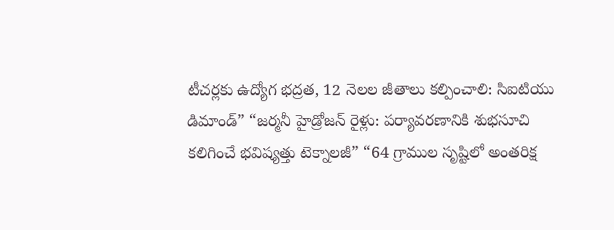టీచర్లకు ఉద్యోగ భద్రత, 12 నెలల జీతాలు కల్పించాలి: సిఐటియు డిమాండ్” “జర్మనీ హైడ్రోజన్ రైళ్లు: పర్యావరణానికి శుభసూచి కలిగించే భవిష్యత్తు టెక్నాలజీ” “64 గ్రాముల సృష్టిలో అంతరిక్ష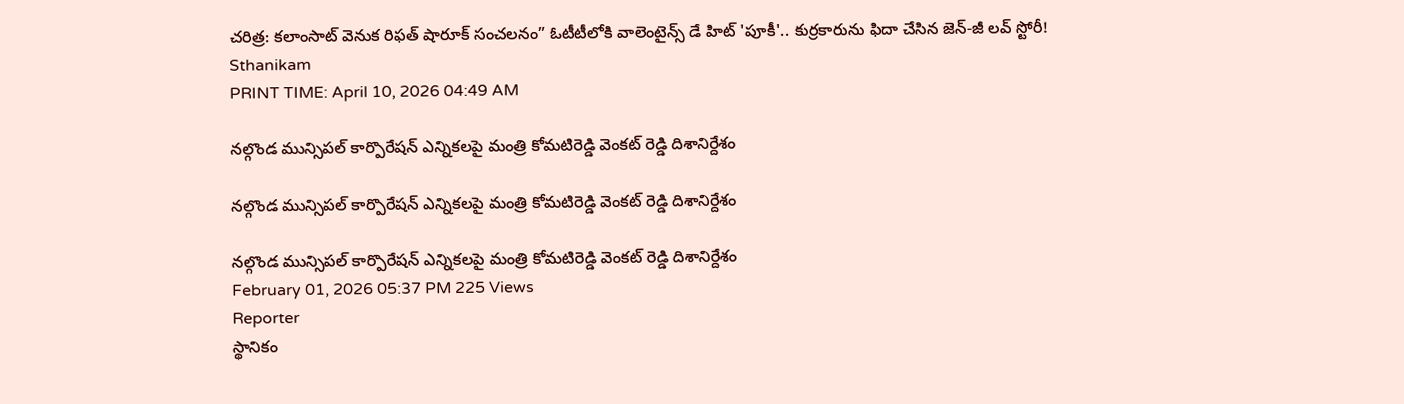చరిత్ర: కలాంసాట్ వెనుక రిఫత్ షారూక్ సంచలనం” ఓటీటీలోకి వాలెంటైన్స్ డే హిట్ 'పూకీ'.. కుర్రకారును ఫిదా చేసిన జెన్-జీ లవ్ స్టోరీ!
Sthanikam
PRINT TIME: April 10, 2026 04:49 AM

నల్గొండ మున్సిపల్ కార్పొరేషన్ ఎన్నికలపై మంత్రి కోమటిరెడ్డి వెంకట్ రెడ్డి దిశానిర్దేశం

నల్గొండ మున్సిపల్ కార్పొరేషన్ ఎన్నికలపై మంత్రి కోమటిరెడ్డి వెంకట్ రెడ్డి దిశానిర్దేశం

నల్గొండ మున్సిపల్ కార్పొరేషన్ ఎన్నికలపై మంత్రి కోమటిరెడ్డి వెంకట్ రెడ్డి దిశానిర్దేశం
February 01, 2026 05:37 PM 225 Views
Reporter
స్థానికం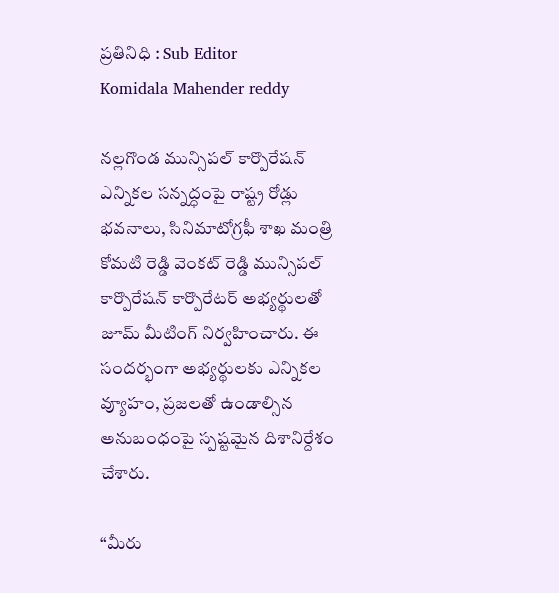ప్రతినిధి : Sub Editor
Komidala Mahender reddy

నల్లగొండ మున్సిపల్ కార్పొరేషన్ ఎన్నికల సన్నద్ధంపై రాష్ట్ర రోడ్లు భవనాలు, సినిమాటోగ్రఫీ శాఖ మంత్రి కోమటి రెడ్డి వెంకట్ రెడ్డి మున్సిపల్ కార్పొరేషన్ కార్పొరేటర్ అభ్యర్థులతో జూమ్ మీటింగ్ నిర్వహించారు. ఈ సందర్భంగా అభ్యర్థులకు ఎన్నికల వ్యూహం, ప్రజలతో ఉండాల్సిన అనుబంధంపై స్పష్టమైన దిశానిర్దేశం చేశారు.

“మీరు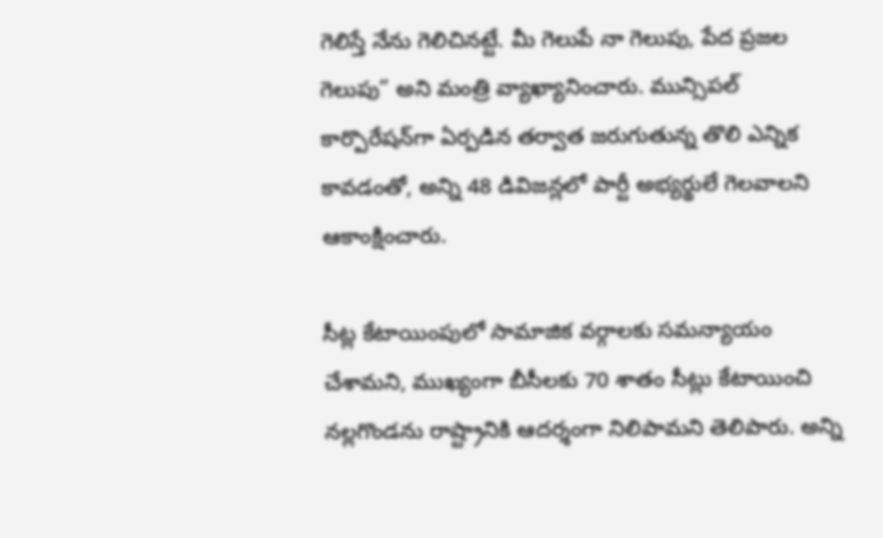గెలిస్తే నేను గెలిచినట్టే. మీ గెలుపే నా గెలుపు, పేద ప్రజల గెలుపు” అని మంత్రి వ్యాఖ్యానించారు. మున్సిపల్ కార్పొరేషన్‌గా ఏర్పడిన తర్వాత జరుగుతున్న తొలి ఎన్నిక కావడంతో, అన్ని 48 డివిజన్లలో పార్టీ అభ్యర్థులే గెలవాలని ఆకాంక్షించారు.

సీట్ల కేటాయింపులో సామాజిక వర్గాలకు సమన్యాయం చేశామని, ముఖ్యంగా బీసీలకు 70 శాతం సీట్లు కేటాయించి నల్లగొండను రాష్ట్రానికి ఆదర్శంగా నిలిపామని తెలిపారు. అన్ని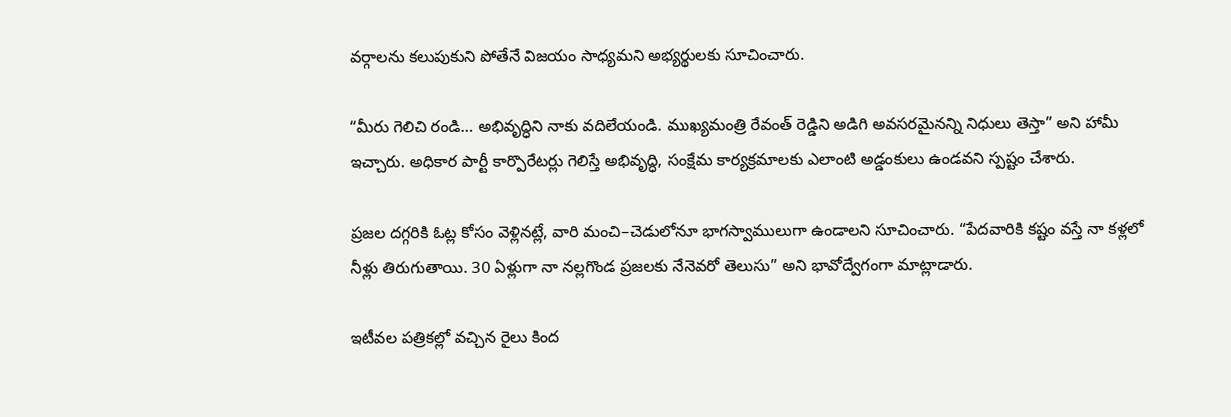వర్గాలను కలుపుకుని పోతేనే విజయం సాధ్యమని అభ్యర్థులకు సూచించారు.

“మీరు గెలిచి రండి… అభివృద్ధిని నాకు వదిలేయండి. ముఖ్యమంత్రి రేవంత్ రెడ్డిని అడిగి అవసరమైనన్ని నిధులు తెస్తా” అని హామీ ఇచ్చారు. అధికార పార్టీ కార్పొరేటర్లు గెలిస్తే అభివృద్ధి, సంక్షేమ కార్యక్రమాలకు ఎలాంటి అడ్డంకులు ఉండవని స్పష్టం చేశారు.

ప్రజల దగ్గరికి ఓట్ల కోసం వెళ్లినట్లే, వారి మంచి–చెడులోనూ భాగస్వాములుగా ఉండాలని సూచించారు. “పేదవారికి కష్టం వస్తే నా కళ్లలో నీళ్లు తిరుగుతాయి. 30 ఏళ్లుగా నా నల్లగొండ ప్రజలకు నేనెవరో తెలుసు” అని భావోద్వేగంగా మాట్లాడారు.

ఇటీవల పత్రికల్లో వచ్చిన రైలు కింద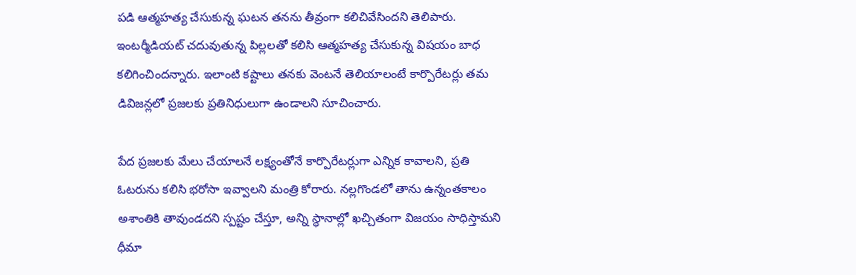పడి ఆత్మహత్య చేసుకున్న ఘటన తనను తీవ్రంగా కలిచివేసిందని తెలిపారు. ఇంటర్మీడియట్ చదువుతున్న పిల్లలతో కలిసి ఆత్మహత్య చేసుకున్న విషయం బాధ కలిగించిందన్నారు. ఇలాంటి కష్టాలు తనకు వెంటనే తెలియాలంటే కార్పొరేటర్లు తమ డివిజన్లలో ప్రజలకు ప్రతినిధులుగా ఉండాలని సూచించారు.

పేద ప్రజలకు మేలు చేయాలనే లక్ష్యంతోనే కార్పొరేటర్లుగా ఎన్నిక కావాలని, ప్రతి ఓటరును కలిసి భరోసా ఇవ్వాలని మంత్రి కోరారు. నల్లగొండలో తాను ఉన్నంతకాలం అశాంతికి తావుండదని స్పష్టం చేస్తూ, అన్ని స్థానాల్లో ఖచ్చితంగా విజయం సాధిస్తామని ధీమా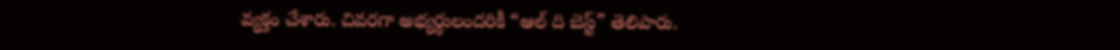వ్యక్తం చేశారు. చివరగా అభ్యర్థులందరికీ “ఆల్ ది బెస్ట్” తెలిపారు.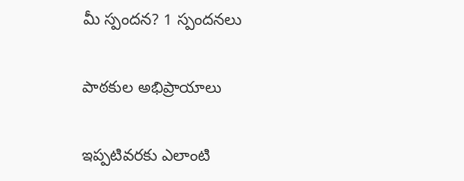మీ స్పందన? 1 స్పందనలు

పాఠకుల అభిప్రాయాలు

ఇప్పటివరకు ఎలాంటి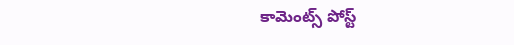కామెంట్స్ పోస్ట్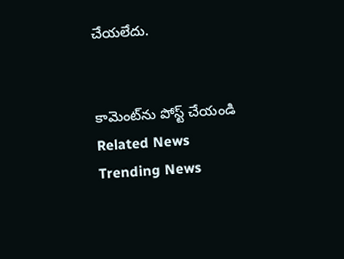చేయలేదు.


కామెంట్‌ను పోస్ట్ చేయండి
Related News
Trending News